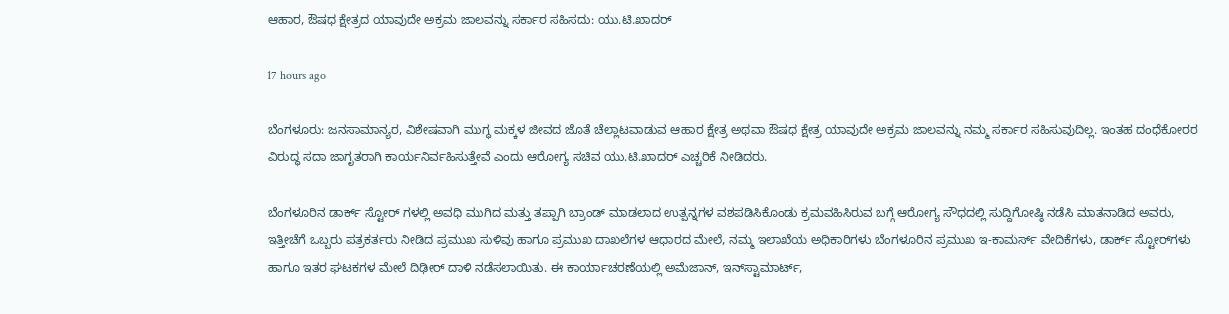ಆಹಾರ, ಔಷಧ ಕ್ಷೇತ್ರದ ಯಾವುದೇ ಅಕ್ರಮ ಜಾಲವನ್ನು ಸರ್ಕಾರ ಸಹಿಸದು: ಯು.ಟಿ.ಖಾದರ್‌

17 hours ago

ಬೆಂಗಳೂರು: ಜನಸಾಮಾನ್ಯರ, ವಿಶೇಷವಾಗಿ ಮುಗ್ಧ ಮಕ್ಕಳ ಜೀವದ ಜೊತೆ ಚೆಲ್ಲಾಟವಾಡುವ ಆಹಾರ ಕ್ಷೇತ್ರ ಅಥವಾ ಔಷಧ ಕ್ಷೇತ್ರ ಯಾವುದೇ ಅಕ್ರಮ ಜಾಲವನ್ನು ನಮ್ಮ ಸರ್ಕಾರ ಸಹಿಸುವುದಿಲ್ಲ. ಇಂತಹ ದಂಧೆಕೋರರ ವಿರುದ್ಧ ಸದಾ ಜಾಗೃತರಾಗಿ ಕಾರ್ಯನಿರ್ವಹಿಸುತ್ತೇವೆ ಎಂದು ಆರೋಗ್ಯ ಸಚಿವ ಯು.ಟಿ.ಖಾದರ್‌ ಎಚ್ಚರಿಕೆ ನೀಡಿದರು.

ಬೆಂಗಳೂರಿನ ಡಾರ್ಕ್ ಸ್ಟೋರ್ ಗಳಲ್ಲಿ ಅವಧಿ ಮುಗಿದ ಮತ್ತು ತಪ್ಪಾಗಿ ಬ್ರಾಂಡ್ ಮಾಡಲಾದ ಉತ್ಪನ್ನಗಳ ವಶಪಡಿಸಿಕೊಂಡು ಕ್ರಮವಹಿಸಿರುವ ಬಗ್ಗೆ ಆರೋಗ್ಯ ಸೌಧದಲ್ಲಿ ಸುದ್ದಿಗೋಷ್ಠಿ ನಡೆಸಿ ಮಾತನಾಡಿದ ಅವರು, ಇತ್ತೀಚೆಗೆ ಒಬ್ಬರು ಪತ್ರಕರ್ತರು ನೀಡಿದ ಪ್ರಮುಖ ಸುಳಿವು ಹಾಗೂ ಪ್ರಮುಖ ದಾಖಲೆಗಳ ಆಧಾರದ ಮೇಲೆ, ನಮ್ಮ ಇಲಾಖೆಯ ಅಧಿಕಾರಿಗಳು ಬೆಂಗಳೂರಿನ ಪ್ರಮುಖ ಇ-ಕಾಮರ್ಸ್ ವೇದಿಕೆಗಳು, ಡಾರ್ಕ್ ಸ್ಟೋರ್‌ಗಳು ಹಾಗೂ ಇತರ ಘಟಕಗಳ ಮೇಲೆ ದಿಢೀರ್ ದಾಳಿ ನಡೆಸಲಾಯಿತು. ಈ ಕಾರ್ಯಾಚರಣೆಯಲ್ಲಿ ಅಮೆಜಾನ್, ಇನ್‌ಸ್ಟಾಮಾರ್ಟ್,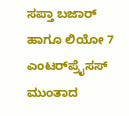ಸಪ್ತಾ ಬಜಾರ್ ಹಾಗೂ ಲಿಯೋ 7 ಎಂಟರ್‌ಪ್ರೈಸಸ್ ಮುಂತಾದ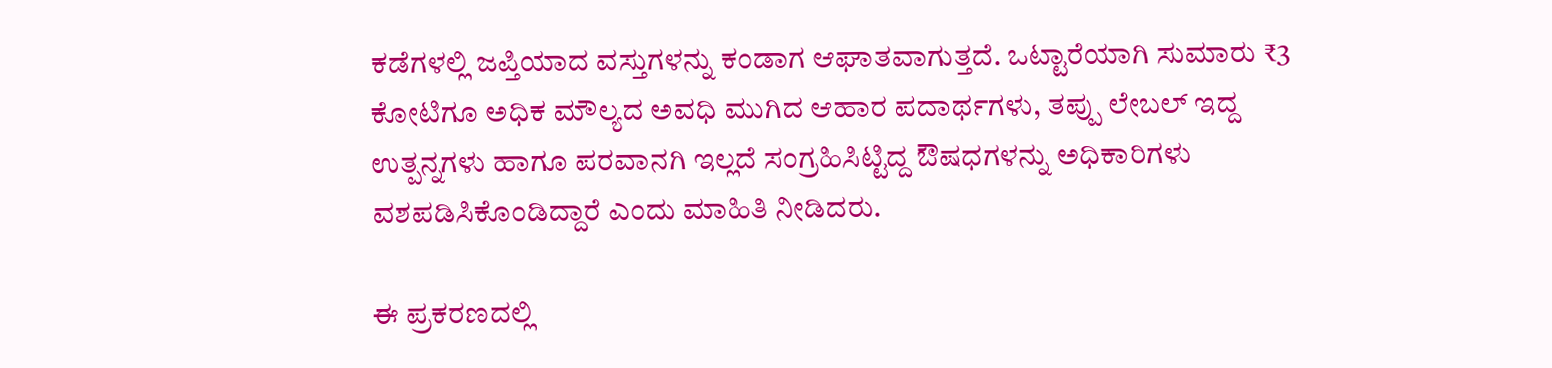ಕಡೆಗಳಲ್ಲಿ ಜಪ್ತಿಯಾದ ವಸ್ತುಗಳನ್ನು ಕಂಡಾಗ ಆಘಾತವಾಗುತ್ತದೆ. ಒಟ್ಟಾರೆಯಾಗಿ ಸುಮಾರು ₹3 ಕೋಟಿಗೂ ಅಧಿಕ ಮೌಲ್ಯದ ಅವಧಿ ಮುಗಿದ ಆಹಾರ ಪದಾರ್ಥಗಳು, ತಪ್ಪು ಲೇಬಲ್ ಇದ್ದ ಉತ್ಪನ್ನಗಳು ಹಾಗೂ ಪರವಾನಗಿ ಇಲ್ಲದೆ ಸಂಗ್ರಹಿಸಿಟ್ಟಿದ್ದ ಔಷಧಗಳನ್ನು ಅಧಿಕಾರಿಗಳು ವಶಪಡಿಸಿಕೊಂಡಿದ್ದಾರೆ ಎಂದು ಮಾಹಿತಿ ನೀಡಿದರು.

ಈ ಪ್ರಕರಣದಲ್ಲಿ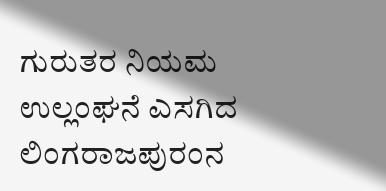ಗುರುತರ ನಿಯಮ ಉಲ್ಲಂಘನೆ ಎಸಗಿದ ಲಿಂಗರಾಜಪುರಂನ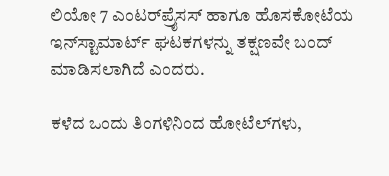ಲಿಯೋ 7 ಎಂಟರ್‌ಪ್ರೈಸಸ್ ಹಾಗೂ ಹೊಸಕೋಟೆಯ ಇನ್‌ಸ್ಟಾಮಾರ್ಟ್ ಘಟಕಗಳನ್ನು ತಕ್ಷಣವೇ ಬಂದ್ ಮಾಡಿಸಲಾಗಿದೆ ಎಂದರು.

ಕಳೆದ ಒಂದು ತಿಂಗಳಿನಿಂದ ಹೋಟೆಲ್‌ಗಳು,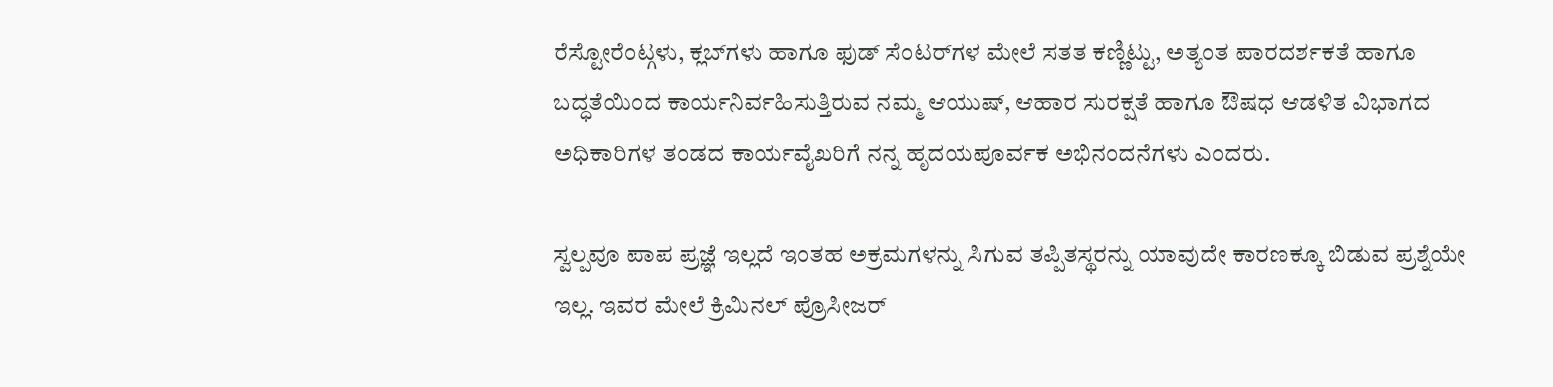ರೆಸ್ಟೋರೆಂಟ್ಗಳು, ಕ್ಲಬ್‌ಗಳು ಹಾಗೂ ಫುಡ್ ಸೆಂಟರ್‌ಗಳ ಮೇಲೆ ಸತತ ಕಣ್ಣಿಟ್ಟು, ಅತ್ಯಂತ ಪಾರದರ್ಶಕತೆ ಹಾಗೂ ಬದ್ಧತೆಯಿಂದ ಕಾರ್ಯನಿರ್ವಹಿಸುತ್ತಿರುವ ನಮ್ಮ ಆಯುಷ್, ಆಹಾರ ಸುರಕ್ಷತೆ ಹಾಗೂ ಔಷಧ ಆಡಳಿತ ವಿಭಾಗದ ಅಧಿಕಾರಿಗಳ ತಂಡದ ಕಾರ್ಯವೈಖರಿಗೆ ನನ್ನ ಹೃದಯಪೂರ್ವಕ ಅಭಿನಂದನೆಗಳು ಎಂದರು.

ಸ್ವಲ್ಪವೂ ಪಾಪ ಪ್ರಜ್ಞೆ ಇಲ್ಲದೆ ಇಂತಹ ಅಕ್ರಮಗಳನ್ನು ಸಿಗುವ ತಪ್ಪಿತಸ್ಥರನ್ನು ಯಾವುದೇ ಕಾರಣಕ್ಕೂ ಬಿಡುವ ಪ್ರಶ್ನೆಯೇ ಇಲ್ಲ. ಇವರ ಮೇಲೆ ಕ್ರಿಮಿನಲ್ ಪ್ರೊಸೀಜರ್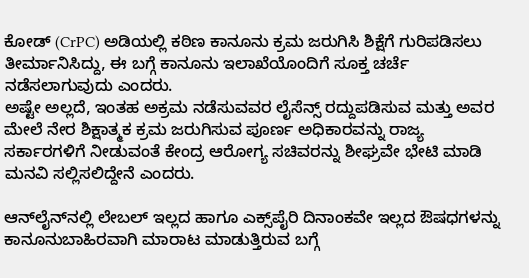ಕೋಡ್ (CrPC) ಅಡಿಯಲ್ಲಿ ಕಠಿಣ ಕಾನೂನು ಕ್ರಮ ಜರುಗಿಸಿ ಶಿಕ್ಷೆಗೆ ಗುರಿಪಡಿಸಲು ತೀರ್ಮಾನಿಸಿದ್ದು, ಈ ಬಗ್ಗೆ ಕಾನೂನು ಇಲಾಖೆಯೊಂದಿಗೆ ಸೂಕ್ತ ಚರ್ಚೆ ನಡೆಸಲಾಗುವುದು ಎಂದರು.
ಅಷ್ಟೇ ಅಲ್ಲದೆ, ಇಂತಹ ಅಕ್ರಮ ನಡೆಸುವವರ ಲೈಸೆನ್ಸ್ ರದ್ದುಪಡಿಸುವ ಮತ್ತು ಅವರ ಮೇಲೆ ನೇರ ಶಿಕ್ಷಾತ್ಮಕ ಕ್ರಮ ಜರುಗಿಸುವ ಪೂರ್ಣ ಅಧಿಕಾರವನ್ನು ರಾಜ್ಯ ಸರ್ಕಾರಗಳಿಗೆ ನೀಡುವಂತೆ ಕೇಂದ್ರ ಆರೋಗ್ಯ ಸಚಿವರನ್ನು ಶೀಘ್ರವೇ ಭೇಟಿ ಮಾಡಿ ಮನವಿ ಸಲ್ಲಿಸಲಿದ್ದೇನೆ ಎಂದರು.

ಆನ್‌ಲೈನ್‌ನಲ್ಲಿ ಲೇಬಲ್ ಇಲ್ಲದ ಹಾಗೂ ಎಕ್ಸ್‌ಪೈರಿ ದಿನಾಂಕವೇ ಇಲ್ಲದ ಔಷಧಗಳನ್ನು ಕಾನೂನುಬಾಹಿರವಾಗಿ ಮಾರಾಟ ಮಾಡುತ್ತಿರುವ ಬಗ್ಗೆ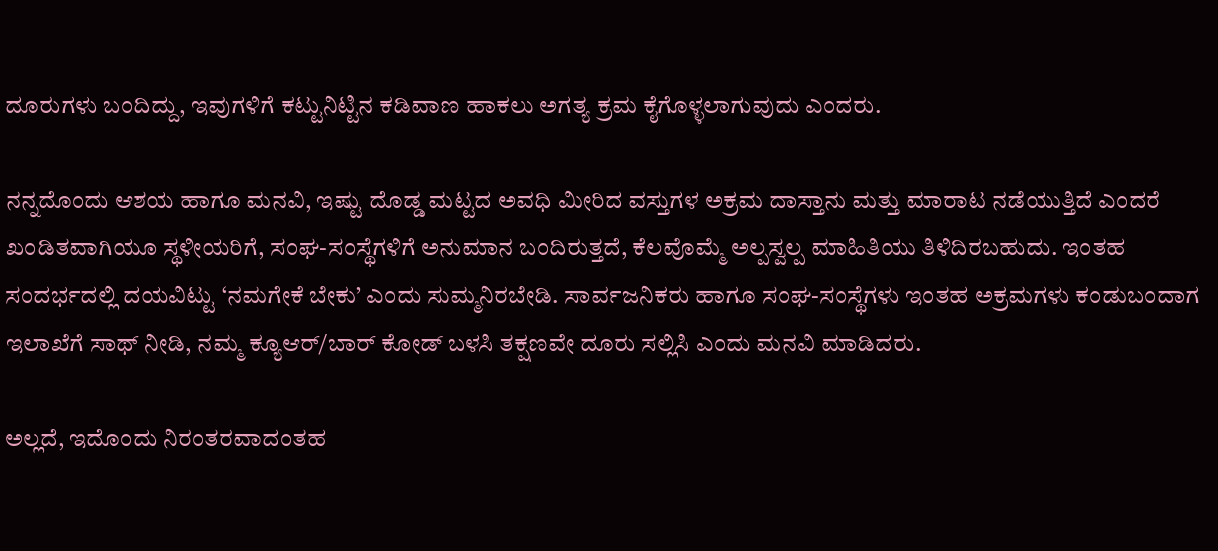ದೂರುಗಳು ಬಂದಿದ್ದು, ಇವುಗಳಿಗೆ ಕಟ್ಟುನಿಟ್ಟಿನ ಕಡಿವಾಣ ಹಾಕಲು ಅಗತ್ಯ ಕ್ರಮ ಕೈಗೊಳ್ಳಲಾಗುವುದು ಎಂದರು.

ನನ್ನದೊಂದು ಆಶಯ ಹಾಗೂ ಮನವಿ, ಇಷ್ಟು ದೊಡ್ಡ ಮಟ್ಟದ ಅವಧಿ ಮೀರಿದ ವಸ್ತುಗಳ ಅಕ್ರಮ ದಾಸ್ತಾನು ಮತ್ತು ಮಾರಾಟ ನಡೆಯುತ್ತಿದೆ ಎಂದರೆ ಖಂಡಿತವಾಗಿಯೂ ಸ್ಥಳೀಯರಿಗೆ, ಸಂಘ-ಸಂಸ್ಥೆಗಳಿಗೆ ಅನುಮಾನ ಬಂದಿರುತ್ತದೆ, ಕೆಲವೊಮ್ಮೆ ಅಲ್ಪಸ್ವಲ್ಪ ಮಾಹಿತಿಯು ತಿಳಿದಿರಬಹುದು. ಇಂತಹ ಸಂದರ್ಭದಲ್ಲಿ ದಯವಿಟ್ಟು ‘ನಮಗೇಕೆ ಬೇಕು’ ಎಂದು ಸುಮ್ಮನಿರಬೇಡಿ. ಸಾರ್ವಜನಿಕರು ಹಾಗೂ ಸಂಘ-ಸಂಸ್ಥೆಗಳು ಇಂತಹ ಅಕ್ರಮಗಳು ಕಂಡುಬಂದಾಗ ಇಲಾಖೆಗೆ ಸಾಥ್ ನೀಡಿ, ನಮ್ಮ ಕ್ಯೂಆರ್/ಬಾರ್ ಕೋಡ್ ಬಳಸಿ ತಕ್ಷಣವೇ ದೂರು ಸಲ್ಲಿಸಿ ಎಂದು ಮನವಿ ಮಾಡಿದರು.

ಅಲ್ಲದೆ, ಇದೊಂದು ನಿರಂತರವಾದಂತಹ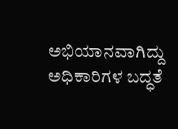ಅಭಿಯಾನವಾಗಿದ್ದು ಅಧಿಕಾರಿಗಳ ಬದ್ಧತೆ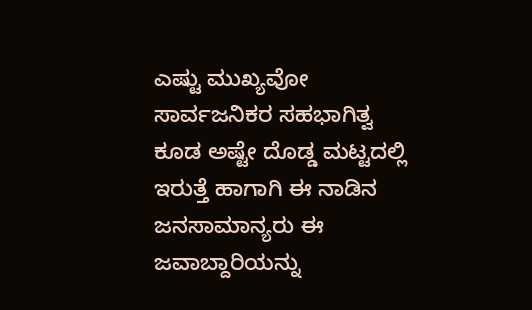ಎಷ್ಟು ಮುಖ್ಯವೋ ಸಾರ್ವಜನಿಕರ ಸಹಭಾಗಿತ್ವ ಕೂಡ ಅಷ್ಟೇ ದೊಡ್ಡ ಮಟ್ಟದಲ್ಲಿ ಇರುತ್ತೆ ಹಾಗಾಗಿ ಈ ನಾಡಿನ ಜನಸಾಮಾನ್ಯರು ಈ ಜವಾಬ್ದಾರಿಯನ್ನು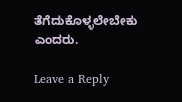ತೆಗೆದುಕೊಳ್ಳಲೇಬೇಕು ಎಂದರು.

Leave a Reply